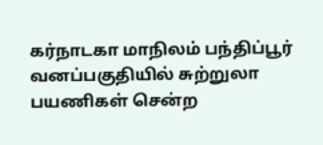கர்நாடகா மாநிலம் பந்திப்பூர் வனப்பகுதியில் சுற்றுலா பயணிகள் சென்ற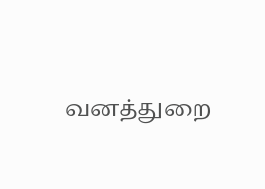வனத்துறை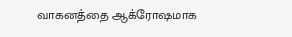வாகனத்தை ஆக்ரோஷமாக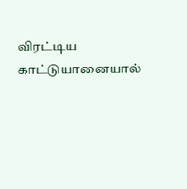விரட்டிய காட்டுயானையால்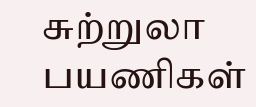சுற்றுலா பயணிகள்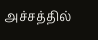அச்சத்தில்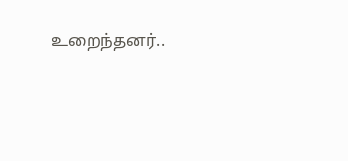உறைந்தனர்..